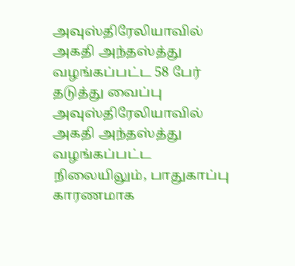அவுஸ்திரேலியாவில் அகதி அந்தஸ்த்து வழங்கப்பட்ட 58 பேர் தடுத்து வைப்பு
அவுஸ்திரேலியாவில் அகதி அந்தஸ்த்து வழங்கப்பட்ட நிலையிலும், பாதுகாப்பு காரணமாக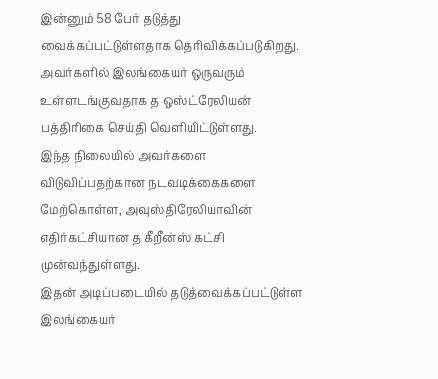இன்னும் 58 பேர் தடுத்து வைக்கப்பட்டுள்ளதாக தெரிவிக்கப்படுகிறது.
அவர்களில் இலங்கையர் ஒருவரும் உள்ளடங்குவதாக த ஒஸ்ட்ரேலியன் பத்திரிகை செய்தி வெளியிட்டுள்ளது.
இந்த நிலையில் அவர்களை விடுவிப்பதற்கான நடவடிக்கைகளை மேற்கொள்ள, அவுஸ்திரேலியாவின் எதிர்கட்சியான த கீறீன்ஸ் கட்சி முன்வந்துள்ளது.
இதன் அடிப்படையில் தடுத்வைக்கப்பட்டுள்ள இலங்கையர்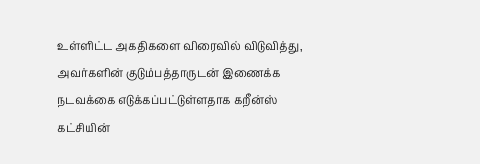உள்ளிட்ட அகதிகளை விரைவில் விடுவித்து, அவர்களின் குடும்பத்தாருடன் இணைக்க நடவக்கை எடுக்கப்பட்டுள்ளதாக கறீன்ஸ் கட்சியின்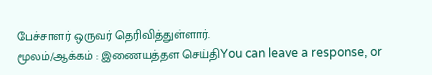பேச்சாளர் ஒருவர் தெரிவித்துள்ளார்.
மூலம்/ஆக்கம் : இணையத்தள செய்திYou can leave a response, or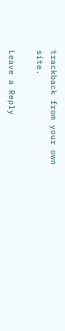trackback from your own site.

Leave a Reply